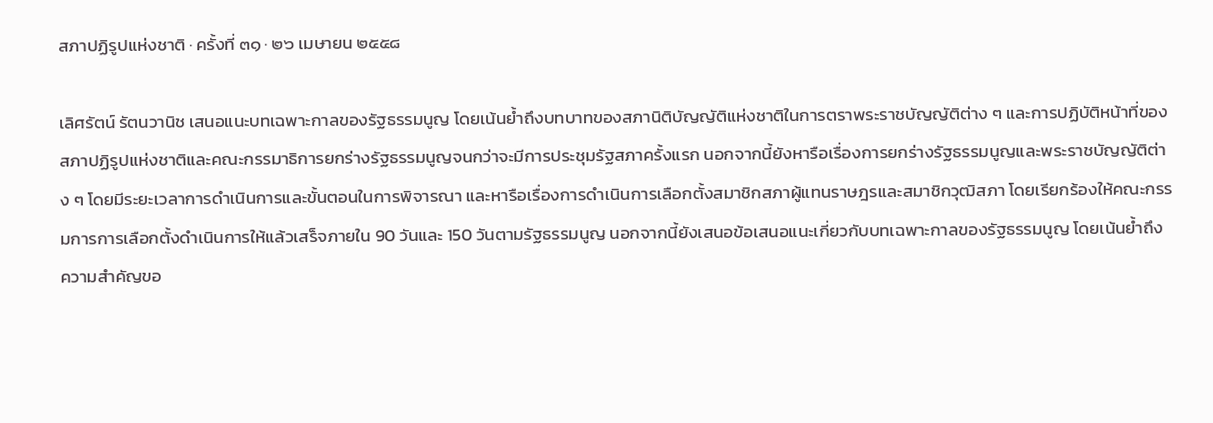สภาปฏิรูปแห่งชาติ · ครั้งที่ ๓๑ · ๒๖ เมษายน ๒๕๕๘

เลิศรัตน์ รัตนวานิช เสนอแนะบทเฉพาะกาลของรัฐธรรมนูญ โดยเน้นย้ำถึงบทบาทของสภานิติบัญญัติแห่งชาติในการตราพระราชบัญญัติต่าง ๆ และการปฏิบัติหน้าที่ของสภาปฏิรูปแห่งชาติและคณะกรรมาธิการยกร่างรัฐธรรมนูญจนกว่าจะมีการประชุมรัฐสภาครั้งแรก นอกจากนี้ยังหารือเรื่องการยกร่างรัฐธรรมนูญและพระราชบัญญัติต่าง ๆ โดยมีระยะเวลาการดำเนินการและขั้นตอนในการพิจารณา และหารือเรื่องการดำเนินการเลือกตั้งสมาชิกสภาผู้แทนราษฎรและสมาชิกวุฒิสภา โดยเรียกร้องให้คณะกรรมการการเลือกตั้งดำเนินการให้แล้วเสร็จภายใน 90 วันและ 150 วันตามรัฐธรรมนูญ นอกจากนี้ยังเสนอข้อเสนอแนะเกี่ยวกับบทเฉพาะกาลของรัฐธรรมนูญ โดยเน้นย้ำถึงความสำคัญขอ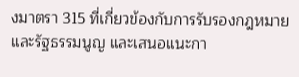งมาตรา 315 ที่เกี่ยวข้องกับการรับรองกฎหมายและรัฐธรรมนูญ และเสนอแนะกา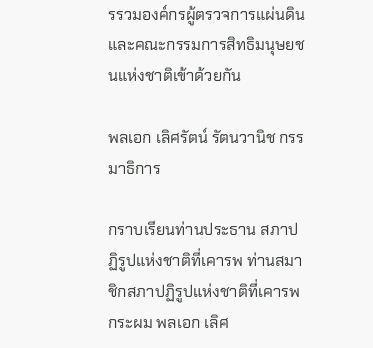รรวมองค์กรผู้ตรวจการแผ่นดินและคณะกรรมการสิทธิมนุษยชนแห่งชาติเข้าด้วยกัน

พลเอก เลิศรัตน์ รัตนวานิช กรรมาธิการ

กราบเรียนท่านประธาน สภาปฏิรูปแห่งชาติที่เคารพ ท่านสมาชิกสภาปฏิรูปแห่งชาติที่เคารพ กระผม พลเอก เลิศ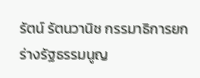รัตน์ รัตนวานิช กรรมาธิการยกร่างรัฐธรรมนูญ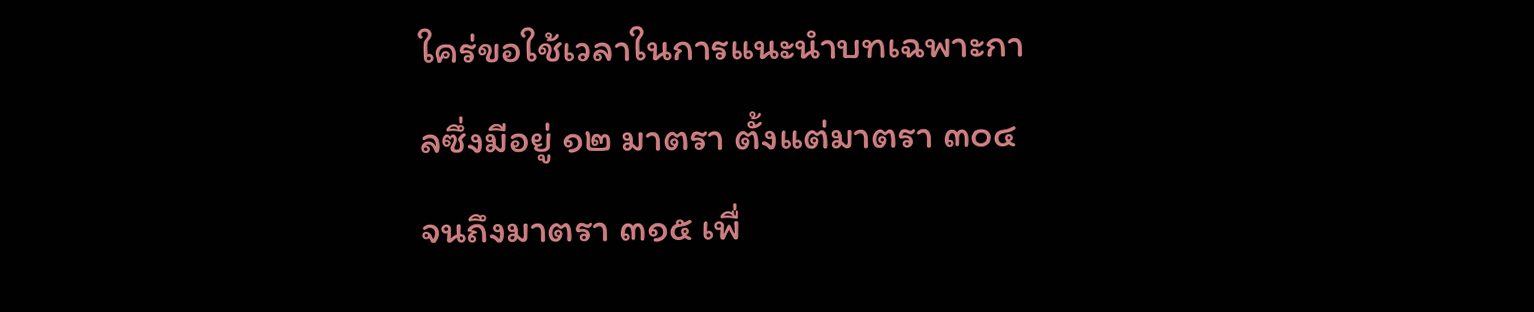ใคร่ขอใช้เวลาในการแนะนําบทเฉพาะกาลซึ่งมีอยู่ ๑๒ มาตรา ตั้งแต่มาตรา ๓๐๔ จนถึงมาตรา ๓๑๕ เพื่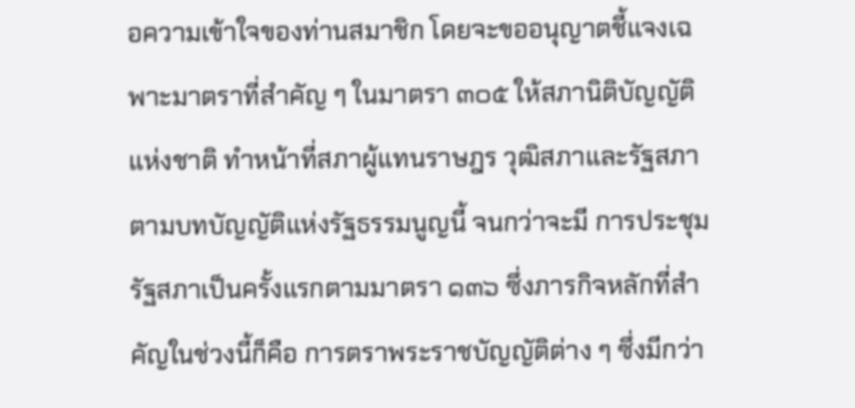อความเข้าใจของท่านสมาชิก โดยจะขออนุญาตชี้แจงเฉพาะมาตราที่สําคัญ ๆ ในมาตรา ๓๐๕ ให้สภานิติบัญญัติแห่งชาติ ทําหน้าที่สภาผู้แทนราษฎร วุฒิสภาและรัฐสภา ตามบทบัญญัติแห่งรัฐธรรมนูญนี้ จนกว่าจะมี การประชุมรัฐสภาเป็นครั้งแรกตามมาตรา ๑๓๖ ซึ่งภารกิจหลักที่สําคัญในช่วงนี้ก็คือ การตราพระราชบัญญัติต่าง ๆ ซึ่งมีกว่า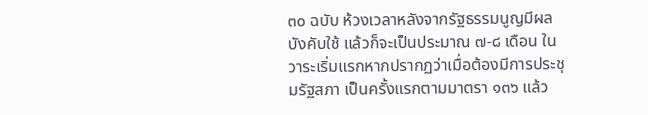๓๐ ฉบับ ห้วงเวลาหลังจากรัฐธรรมนูญมีผลบังคับใช้ แล้วก็จะเป็นประมาณ ๗-๘ เดือน ในวาระเริ่มแรกหากปรากฏว่าเมื่อต้องมีการประชุมรัฐสภา เป็นครั้งแรกตามมาตรา ๑๓๖ แล้ว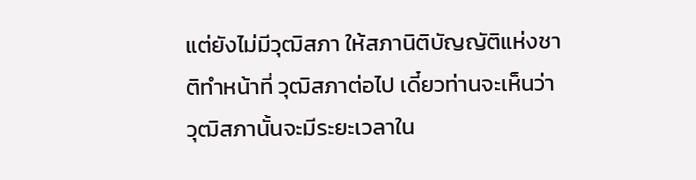แต่ยังไม่มีวุฒิสภา ให้สภานิติบัญญัติแห่งชาติทําหน้าที่ วุฒิสภาต่อไป เดี๋ยวท่านจะเห็นว่าวุฒิสภานั้นจะมีระยะเวลาใน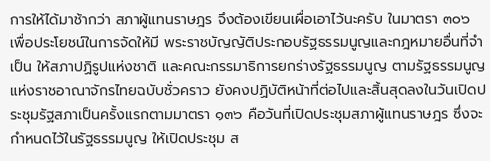การให้ได้มาช้ากว่า สภาผู้แทนราษฎร จึงต้องเขียนเผื่อเอาไว้นะครับ ในมาตรา ๓๐๖ เพื่อประโยชน์ในการจัดให้มี พระราชบัญญัติประกอบรัฐธรรมนูญและกฎหมายอื่นที่จําเป็น ให้สภาปฏิรูปแห่งชาติ และคณะกรรมาธิการยกร่างรัฐธรรมนูญ ตามรัฐธรรมนูญแห่งราชอาณาจักรไทยฉบับชั่วคราว ยังคงปฏิบัติหน้าที่ต่อไปและสิ้นสุดลงในวันเปิดประชุมรัฐสภาเป็นครั้งแรกตามมาตรา ๑๓๖ คือวันที่เปิดประชุมสภาผู้แทนราษฎร ซึ่งจะกําหนดไว้ในรัฐธรรมนูญ ให้เปิดประชุม ส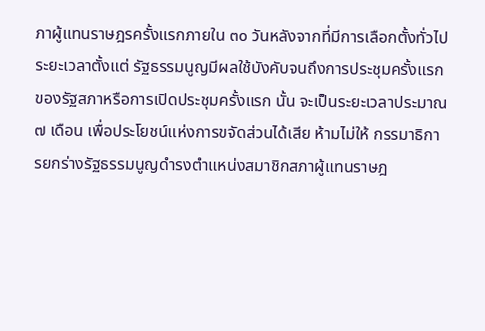ภาผู้แทนราษฎรครั้งแรกภายใน ๓๐ วันหลังจากที่มีการเลือกตั้งทั่วไประยะเวลาตั้งแต่ รัฐธรรมนูญมีผลใช้บังคับจนถึงการประชุมครั้งแรกของรัฐสภาหรือการเปิดประชุมครั้งแรก นั้น จะเป็นระยะเวลาประมาณ ๗ เดือน เพื่อประโยชน์แห่งการขจัดส่วนได้เสีย ห้ามไม่ให้ กรรมาธิการยกร่างรัฐธรรมนูญดํารงตําแหน่งสมาชิกสภาผู้แทนราษฎ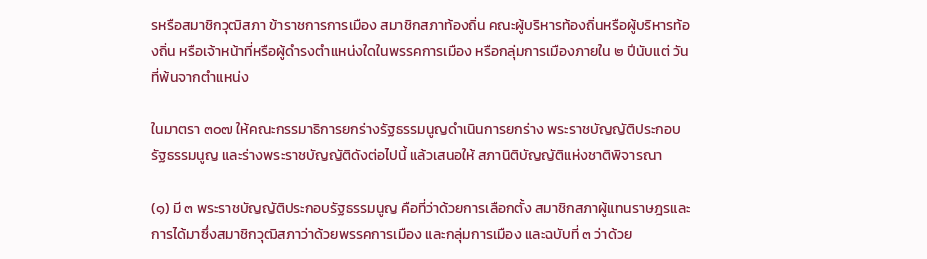รหรือสมาชิกวุฒิสภา ข้าราชการการเมือง สมาชิกสภาท้องถิ่น คณะผู้บริหารท้องถิ่นหรือผู้บริหารท้องถิ่น หรือเจ้าหน้าที่หรือผู้ดํารงตําแหน่งใดในพรรคการเมือง หรือกลุ่มการเมืองภายใน ๒ ปีนับแต่ วันที่พ้นจากตําแหน่ง

ในมาตรา ๓๐๗ ให้คณะกรรมาธิการยกร่างรัฐธรรมนูญดําเนินการยกร่าง พระราชบัญญัติประกอบรัฐธรรมนูญ และร่างพระราชบัญญัติดังต่อไปนี้ แล้วเสนอให้ สภานิติบัญญัติแห่งชาติพิจารณา

(๑) มี ๓ พระราชบัญญัติประกอบรัฐธรรมนูญ คือที่ว่าด้วยการเลือกตั้ง สมาชิกสภาผู้แทนราษฎรและการได้มาซึ่งสมาชิกวุฒิสภาว่าด้วยพรรคการเมือง และกลุ่มการเมือง และฉบับที่ ๓ ว่าด้วย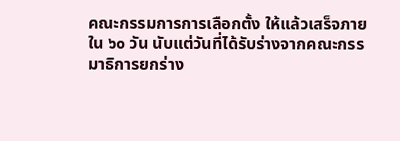คณะกรรมการการเลือกตั้ง ให้แล้วเสร็จภายใน ๖๐ วัน นับแต่วันที่ได้รับร่างจากคณะกรรมาธิการยกร่าง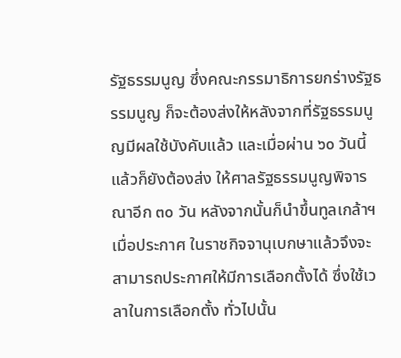รัฐธรรมนูญ ซึ่งคณะกรรมาธิการยกร่างรัฐธรรมนูญ ก็จะต้องส่งให้หลังจากที่รัฐธรรมนูญมีผลใช้บังคับแล้ว และเมื่อผ่าน ๖๐ วันนี้แล้วก็ยังต้องส่ง ให้ศาลรัฐธรรมนูญพิจารณาอีก ๓๐ วัน หลังจากนั้นก็นําขึ้นทูลเกล้าฯ เมื่อประกาศ ในราชกิจจานุเบกษาแล้วจึงจะสามารถประกาศให้มีการเลือกตั้งได้ ซึ่งใช้เวลาในการเลือกตั้ง ทั่วไปนั้น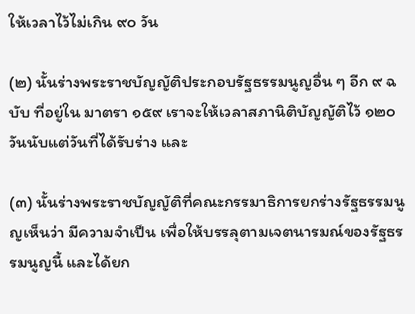ให้เวลาไว้ไม่เกิน ๙๐ วัน

(๒) นั้นร่างพระราชบัญญัติประกอบรัฐธรรมนูญอื่น ๆ อีก ๙ ฉบับ ที่อยู่ใน มาตรา ๑๕๙ เราจะให้เวลาสภานิติบัญญัติไว้ ๑๒๐ วันนับแต่วันที่ได้รับร่าง และ

(๓) นั้นร่างพระราชบัญญัติที่คณะกรรมาธิการยกร่างรัฐธรรมนูญเห็นว่า มีความจําเป็น เพื่อให้บรรลุตามเจตนารมณ์ของรัฐธรรมนูญนี้ และได้ยก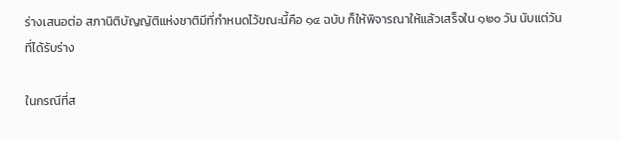ร่างเสนอต่อ สภานิติบัญญัติแห่งชาติมีที่กําหนดไว้ขณะนี้คือ ๑๔ ฉบับ ก็ให้พิจารณาให้แล้วเสร็จใน ๑๒๐ วัน นับแต่วันที่ได้รับร่าง

ในกรณีที่ส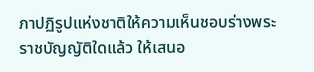ภาปฏิรูปแห่งชาติให้ความเห็นชอบร่างพระราชบัญญัติใดแล้ว ให้เสนอ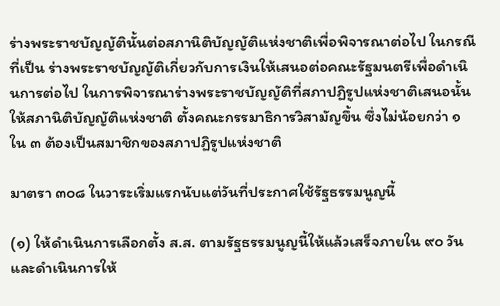ร่างพระราชบัญญัตินั้นต่อสภานิติบัญญัติแห่งชาติเพื่อพิจารณาต่อไป ในกรณีที่เป็น ร่างพระราชบัญญัติเกี่ยวกับการเงินให้เสนอต่อคณะรัฐมนตรีเพื่อดําเนินการต่อไป ในการพิจารณาร่างพระราชบัญญัติที่สภาปฏิรูปแห่งชาติเสนอนั้น ให้สภานิติบัญญัติแห่งชาติ ตั้งคณะกรรมาธิการวิสามัญขึ้น ซึ่งไม่น้อยกว่า ๑ ใน ๓ ต้องเป็นสมาชิกของสภาปฏิรูปแห่งชาติ

มาตรา ๓๐๘ ในวาระเริ่มแรกนับแต่วันที่ประกาศใช้รัฐธรรมนูญนี้

(๑) ให้ดําเนินการเลือกตั้ง ส.ส. ตามรัฐธรรมนูญนี้ให้แล้วเสร็จภายใน ๙๐ วัน และดําเนินการให้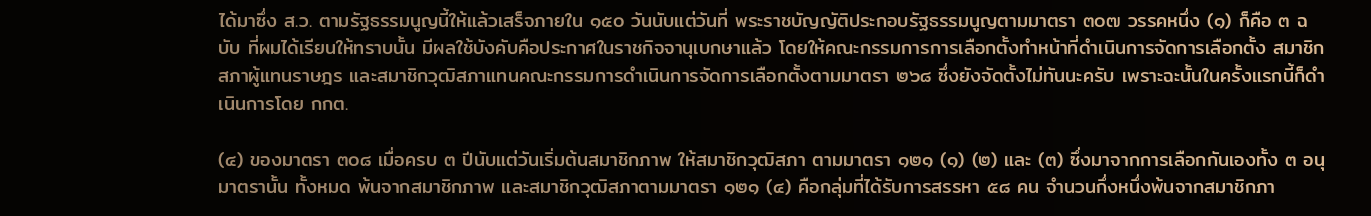ได้มาซึ่ง ส.ว. ตามรัฐธรรมนูญนี้ให้แล้วเสร็จภายใน ๑๕๐ วันนับแต่วันที่ พระราชบัญญัติประกอบรัฐธรรมนูญตามมาตรา ๓๐๗ วรรคหนึ่ง (๑) ก็คือ ๓ ฉบับ ที่ผมได้เรียนให้ทราบนั้น มีผลใช้บังคับคือประกาศในราชกิจจานุเบกษาแล้ว โดยให้คณะกรรมการการเลือกตั้งทําหน้าที่ดําเนินการจัดการเลือกตั้ง สมาชิกสภาผู้แทนราษฎร และสมาชิกวุฒิสภาแทนคณะกรรมการดําเนินการจัดการเลือกตั้งตามมาตรา ๒๖๘ ซึ่งยังจัดตั้งไม่ทันนะครับ เพราะฉะนั้นในครั้งแรกนี้ก็ดําเนินการโดย กกต.

(๔) ของมาตรา ๓๐๘ เมื่อครบ ๓ ปีนับแต่วันเริ่มต้นสมาชิกภาพ ให้สมาชิกวุฒิสภา ตามมาตรา ๑๒๑ (๑) (๒) และ (๓) ซึ่งมาจากการเลือกกันเองทั้ง ๓ อนุมาตรานั้น ทั้งหมด พ้นจากสมาชิกภาพ และสมาชิกวุฒิสภาตามมาตรา ๑๒๑ (๔) คือกลุ่มที่ได้รับการสรรหา ๕๘ คน จํานวนกึ่งหนึ่งพ้นจากสมาชิกภา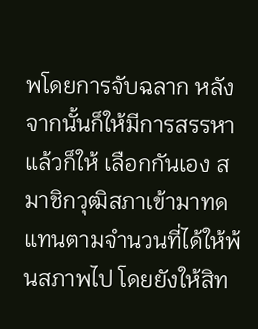พโดยการจับฉลาก หลังจากนั้นก็ให้มีการสรรหาแล้วก็ให้ เลือกกันเอง สมาชิกวุฒิสภาเข้ามาทดแทนตามจํานวนที่ได้ให้พ้นสภาพไป โดยยังให้สิท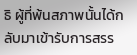ธิ ผู้ที่พ้นสภาพนั้นได้กลับมาเข้ารับการสรร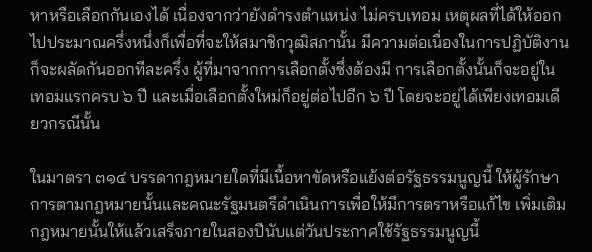หาหรือเลือกกันเองได้ เนื่องจากว่ายังดํารงตําแหน่ง ไม่ครบเทอม เหตุผลที่ได้ให้ออกไปประมาณครึ่งหนึ่งก็เพื่อที่จะให้สมาชิกวุฒิสภานั้น มีความต่อเนื่องในการปฏิบัติงานก็จะผลัดกันออกทีละครึ่ง ผู้ที่มาจากการเลือกตั้งซึ่งต้องมี การเลือกตั้งนั้นก็จะอยู่ในเทอมแรกครบ ๖ ปี และเมื่อเลือกตั้งใหม่ก็อยู่ต่อไปอีก ๖ ปี โดยจะอยู่ได้เพียงเทอมเดียวกรณีนั้น

ในมาตรา ๓๑๔ บรรดากฎหมายใดที่มีเนื้อหาขัดหรือแย้งต่อรัฐธรรมนูญนี้ ให้ผู้รักษาการตามกฎหมายนั้นและคณะรัฐมนตรีดําเนินการเพื่อให้มีการตราหรือแก้ไข เพิ่มเติมกฎหมายนั้นให้แล้วเสร็จภายในสองปีนับแต่วันประกาศใช้รัฐธรรมนูญนี้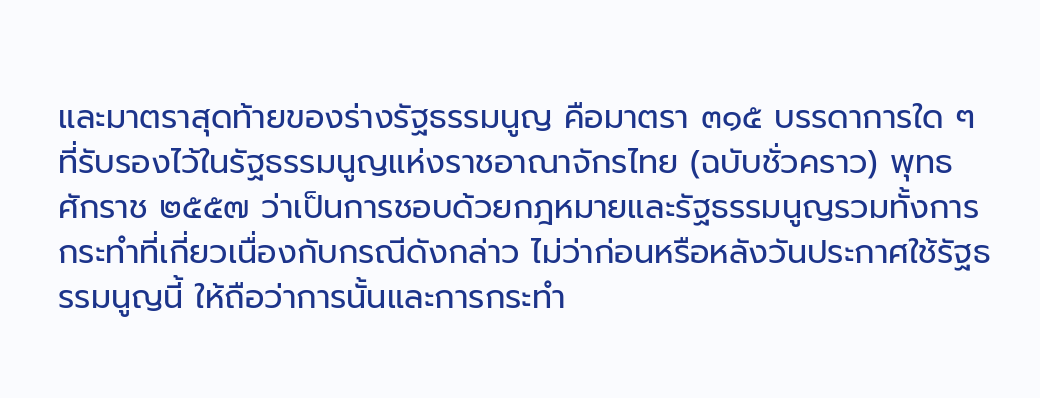และมาตราสุดท้ายของร่างรัฐธรรมนูญ คือมาตรา ๓๑๕ บรรดาการใด ๆ ที่รับรองไว้ในรัฐธรรมนูญแห่งราชอาณาจักรไทย (ฉบับชั่วคราว) พุทธศักราช ๒๕๕๗ ว่าเป็นการชอบด้วยกฎหมายและรัฐธรรมนูญรวมทั้งการกระทําที่เกี่ยวเนื่องกับกรณีดังกล่าว ไม่ว่าก่อนหรือหลังวันประกาศใช้รัฐธรรมนูญนี้ ให้ถือว่าการนั้นและการกระทํา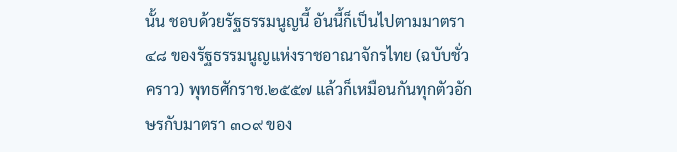นั้น ชอบด้วยรัฐธรรมนูญนี้ อันนี้ก็เป็นไปตามมาตรา ๔๘ ของรัฐธรรมนูญแห่งราชอาณาจักรไทย (ฉบับชั่วคราว) พุทธศักราช.๒๕๕๗ แล้วก็เหมือนกันทุกตัวอักษรกับมาตรา ๓๐๙ ของ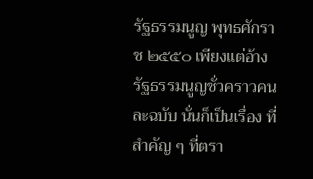รัฐธรรมนูญ พุทธศักราช ๒๕๕๐ เพียงแต่อ้างรัฐธรรมนูญชั่วคราวคนละฉบับ นั่นก็เป็นเรื่อง ที่สําคัญ ๆ ที่ตรา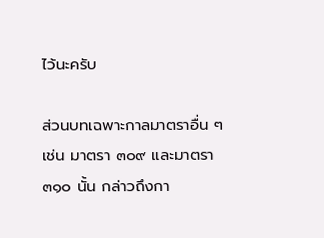ไว้นะครับ

ส่วนบทเฉพาะกาลมาตราอื่น ๆ เช่น มาตรา ๓๐๙ และมาตรา ๓๑๐ นั้น กล่าวถึงกา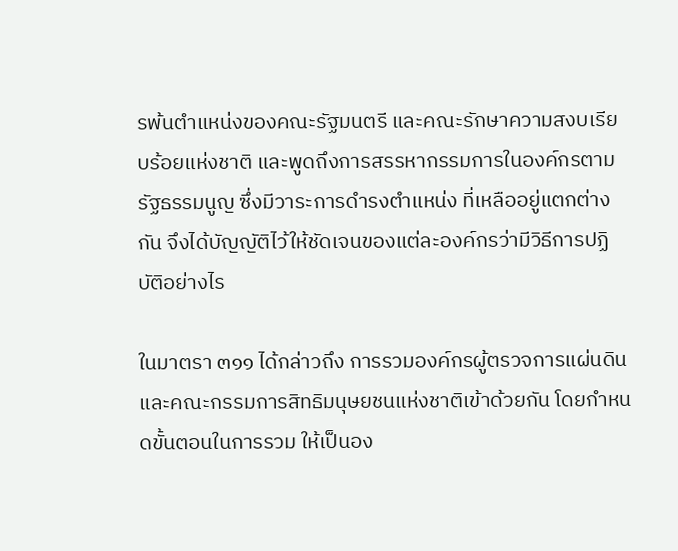รพ้นตําแหน่งของคณะรัฐมนตรี และคณะรักษาความสงบเรียบร้อยแห่งชาติ และพูดถึงการสรรหากรรมการในองค์กรตามรัฐธรรมนูญ ซึ่งมีวาระการดํารงตําแหน่ง ที่เหลืออยู่แตกต่างกัน จึงได้บัญญัติไว้ให้ชัดเจนของแต่ละองค์กรว่ามีวิธีการปฏิบัติอย่างไร

ในมาตรา ๓๑๑ ได้กล่าวถึง การรวมองค์กรผู้ตรวจการแผ่นดิน และคณะกรรมการสิทธิมนุษยชนแห่งชาติเข้าด้วยกัน โดยกําหนดขั้นตอนในการรวม ให้เป็นอง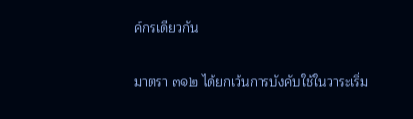ค์กรเดียวกัน

มาตรา ๓๑๒ ได้ยกเว้นการบังคับใช้ในวาระเริ่ม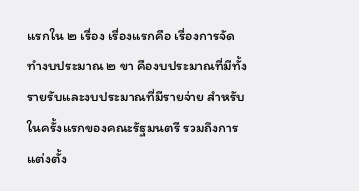แรกใน ๒ เรื่อง เรื่องแรกคือ เรื่องการจัดทํางบประมาณ ๒ ขา คืองบประมาณที่มีทั้งรายรับและงบประมาณที่มีรายจ่าย สําหรับในครั้งแรกของคณะรัฐมนตรี รวมถึงการแต่งตั้ง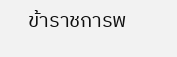ข้าราชการพ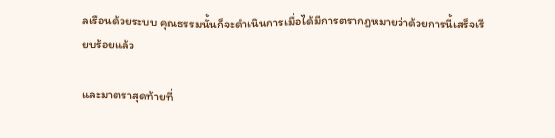ลเรือนด้วยระบบ คุณธรรมนั้นก็จะดําเนินการเมื่อได้มีการตรากฎหมายว่าด้วยการนี้เสร็จเรียบร้อยแล้ว

และมาตราสุดท้ายที่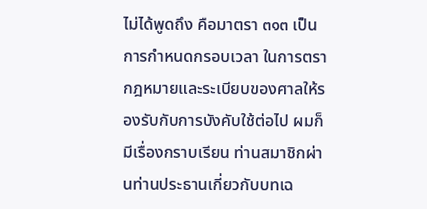ไม่ได้พูดถึง คือมาตรา ๓๑๓ เป็นการกําหนดกรอบเวลา ในการตรากฎหมายและระเบียบของศาลให้รองรับกับการบังคับใช้ต่อไป ผมก็มีเรื่องกราบเรียน ท่านสมาชิกผ่านท่านประธานเกี่ยวกับบทเฉ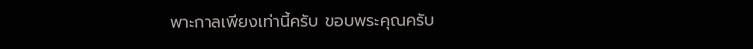พาะกาลเพียงเท่านี้ครับ ขอบพระคุณครับ